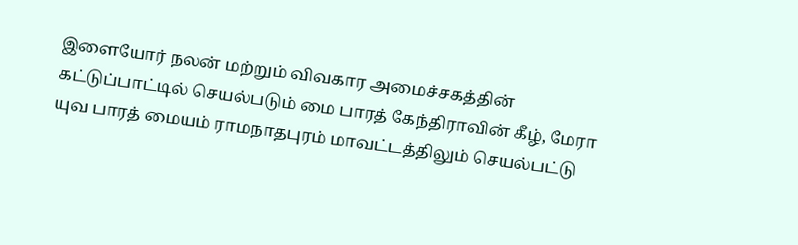இளையோர் நலன் மற்றும் விவகார அமைச்சகத்தின் கட்டுப்பாட்டில் செயல்படும் மை பாரத் கேந்திராவின் கீழ், மேரா யுவ பாரத் மையம் ராமநாதபுரம் மாவட்டத்திலும் செயல்பட்டு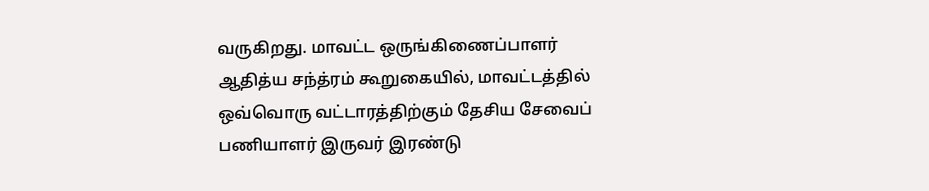வருகிறது. மாவட்ட ஒருங்கிணைப்பாளர் ஆதித்ய சந்த்ரம் கூறுகையில், மாவட்டத்தில் ஒவ்வொரு வட்டாரத்திற்கும் தேசிய சேவைப் பணியாளர் இருவர் இரண்டு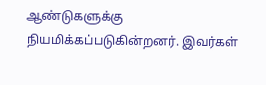ஆண்டுகளுக்கு நியமிக்கப்படுகின்றனர். இவர்கள்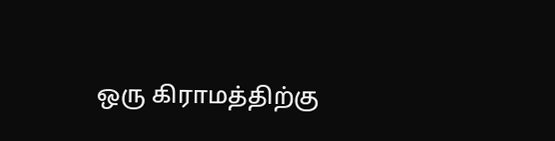ஒரு கிராமத்திற்கு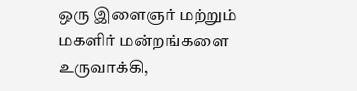ஒரு இளைஞர் மற்றும் மகளிர் மன்றங்களை உருவாக்கி,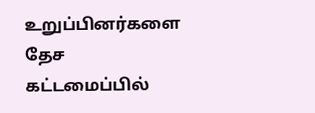உறுப்பினர்களை தேச கட்டமைப்பில்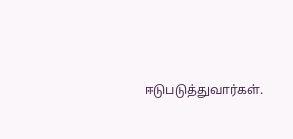ஈடுபடுத்துவார்கள்.